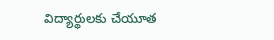విద్యార్థులకు చేయూత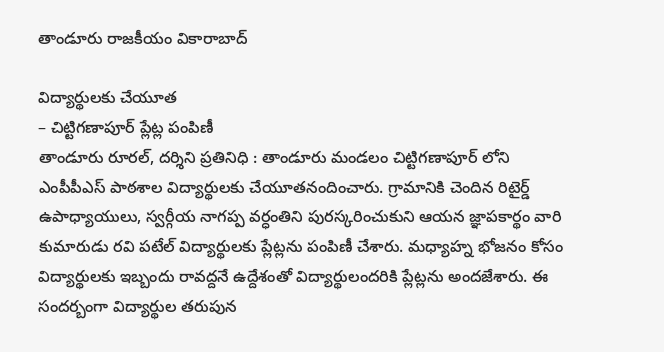తాండూరు రాజకీయం వికారాబాద్

విద్యార్థులకు చేయూత
– చిట్టిగణాపూర్‌ ప్లేట్ల పంపిణీ
తాండూరు రూరల్, దర్శిని ప్రతినిధి : తాండూరు మండలం చిట్టిగణాపూర్ లోని ఎంపీపీఎస్ పాఠశాల విద్యార్థులకు చేయూతనందించారు. గ్రామానికి చెందిన రిటైర్డ్ ఉపాధ్యాయులు, స్వర్గీయ నాగప్ప వర్ధంతిని పురస్కరించుకుని ఆయన జ్ఞాపకార్థం వారి కుమారుడు రవి పటేల్ విద్యార్థులకు ప్లేట్లను పంపిణీ చేశారు. మధ్యాహ్న భోజనం కోసం విద్యార్థులకు ఇబ్బందు రావద్దనే ఉద్దేశంతో విద్యార్థులందరికి ప్లేట్లను అందజేశారు. ఈ సందర్బంగా విద్యార్థుల తరుపున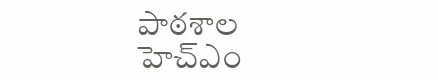పాఠశాల హెచ్ఎం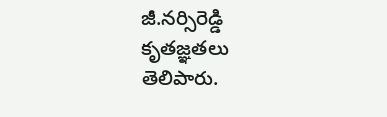జీ.నర్సిరెడ్డి కృతజ్ఞతలు తెలిపారు.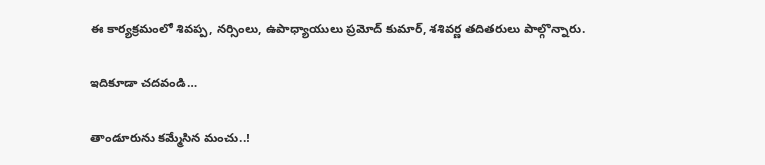ఈ కార్యక్రమంలో శివప్ప, నర్సింలు, ఉపాధ్యాయులు ప్రమోద్ కుమార్, శశివర్ణ తదితరులు పాల్గొన్నారు.

ఇదికూడా చదవండి…

తాండూరును కమ్మేసిన మంచు..!